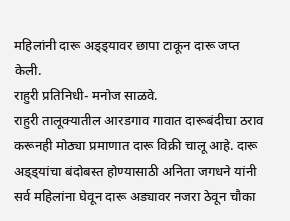महिलांनी दारू अड्ड्यावर छापा टाकून दारू जप्त केली.
राहुरी प्रतिनिधी- मनोज साळवे.
राहुरी तालूक्यातील आरडगाव गावात दारूबंदीचा ठराव करूनही मोठ्या प्रमाणात दारू विक्री चालू आहे. दारू अड्ड्यांचा बंदोबस्त होण्यासाठी अनिता जगधने यांनी सर्व महिलांना घेवून दारू अड्यावर नजरा ठेवून चौका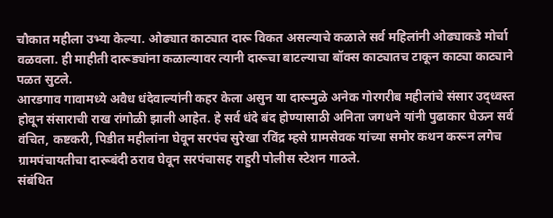चौकात महीला उभ्या केल्या. ओढ्यात काट्यात दारू विकत असल्याचे कळाले सर्व महिलांनी ओढ्याकडे मोर्चा वळवला. ही माहीती दारूड्यांना कळाल्यावर त्यानी दारूचा बाटल्याचा बॉक्स काट्यातच टाकून काट्या काट्याने पळत सुटले.
आरडगाव गावामध्ये अवैध धंदेवाल्यांनी कहर केला असुन या दारूमुळे अनेक गोरगरीब महीलांचे संसार उद्ध्वस्त होवून संसाराची राख रांगोळी झाली आहेत. हे सर्व धंदे बंद होण्यासाठी अनिता जगधने यांनी पुढाकार घेऊन सर्व वंचित, कष्टकरी, पिडीत महीलांना घेवून सरपंच सुरेखा रविंद्र म्हसे ग्रामसेवक यांच्या समोर कथन करून लगेच ग्रामपंचायतीचा दारूबंदी ठराव घेवून सरपंचासह राहुरी पोलीस स्टेशन गाठले.
संबंधित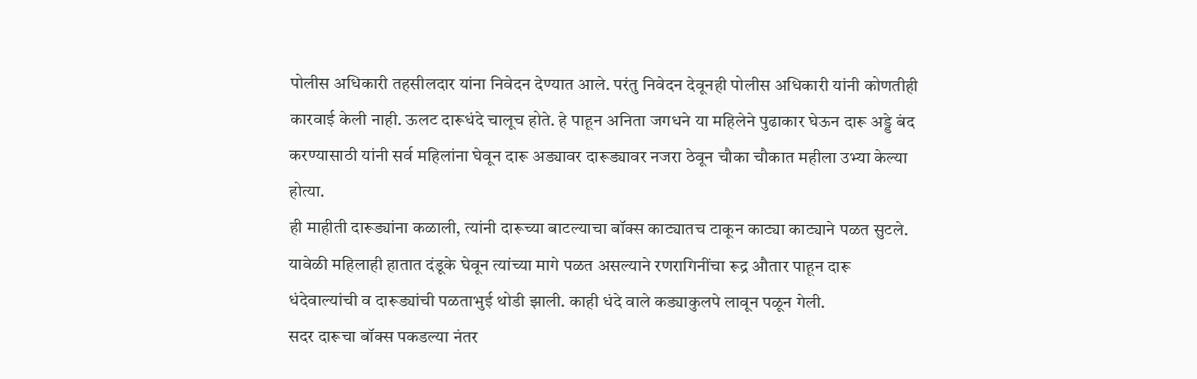पोलीस अधिकारी तहसीलदार यांना निवेदन देण्यात आले. परंतु निवेदन देवूनही पोलीस अधिकारी यांनी कोणतीही कारवाई केली नाही. ऊलट दारूधंदे चालूच होते. हे पाहून अनिता जगधने या महिलेने पुढाकार घेऊन दारू अड्डे बंद करण्यासाठी यांनी सर्व महिलांना घेवून दारू अड्यावर दारूड्यावर नजरा ठेवून चौका चौकात महीला उभ्या केल्या होत्या.
ही माहीती दारूड्यांना कळाली, त्यांनी दारूच्या बाटल्याचा बॉक्स काट्यातच टाकून काट्या काट्याने पळत सुटले. यावेळी महिलाही हातात दंडूके घेवून त्यांच्या मागे पळत असल्याने रणरागिनींचा रूद्र औतार पाहून दारू धंदेवाल्यांची व दारूड्यांची पळताभुई थोडी झाली. काही धंदे वाले कड्याकुलपे लावून पळून गेली.
सदर दारूचा बॉक्स पकडल्या नंतर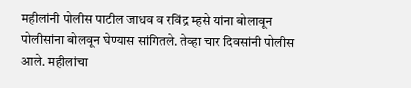महीलांनी पोलीस पाटील जाधव व रविंद्र म्हसे यांना बोलावून पोलीसांना बोलवून घेण्यास सांगितले. तेव्हा चार दिवसांनी पोलीस आले. महीलांचा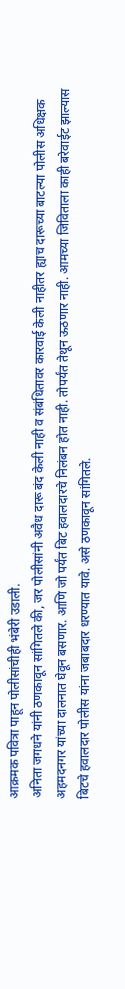आक्रमक पवित्रा पाहून पोलीसांचीही भंबेरी उडाली.
अनिता जगधने यांनी ठणकावून सांगितले की, जर पोलीसांनी अवैध दारू बंद केली नाही व संबंधितावर कारवाई केली नाहीतर ह्याच दारूच्या बाटल्या पोलीस अधिक्षक अहमदनगर यांच्या दालनात घेवून बसणार. आणि जो पर्यंत बिट हवालदारचे निलंबन होत नाही. तोपर्यंत तेथून ऊठणार नाही. आमच्या जिविताला काही बरेवाईट झाल्यास बिटचे हवालदार पोलीस यांना जबाबदार धरण्यात यावे. असे ठणकावून सांगितले.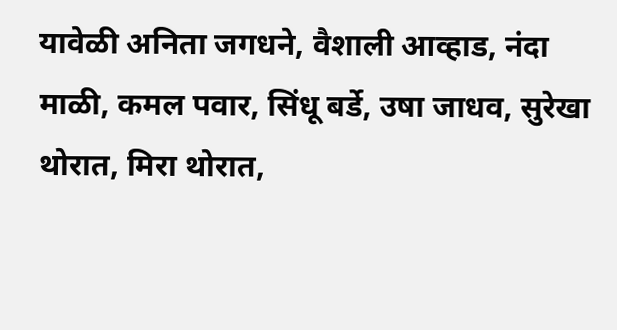यावेळी अनिता जगधने, वैशाली आव्हाड, नंदा माळी, कमल पवार, सिंधू बर्डे, उषा जाधव, सुरेखा थोरात, मिरा थोरात,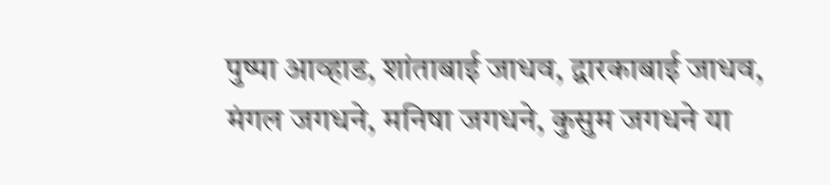पुष्पा आव्हाड, शांताबाई जाधव, द्वारकाबाई जाधव, मंगल जगधने, मनिषा जगधने, कुसुम जगधने या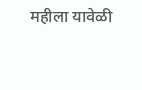महीला यावेळी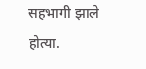सहभागी झाले होत्या.